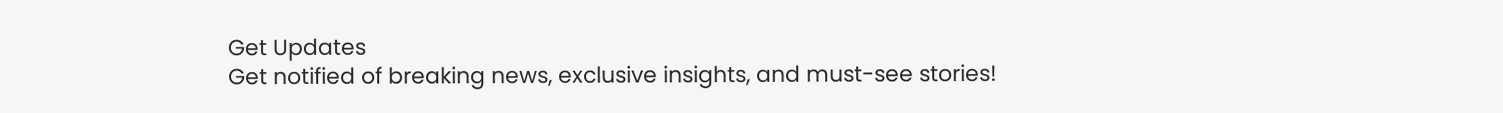Get Updates
Get notified of breaking news, exclusive insights, and must-see stories!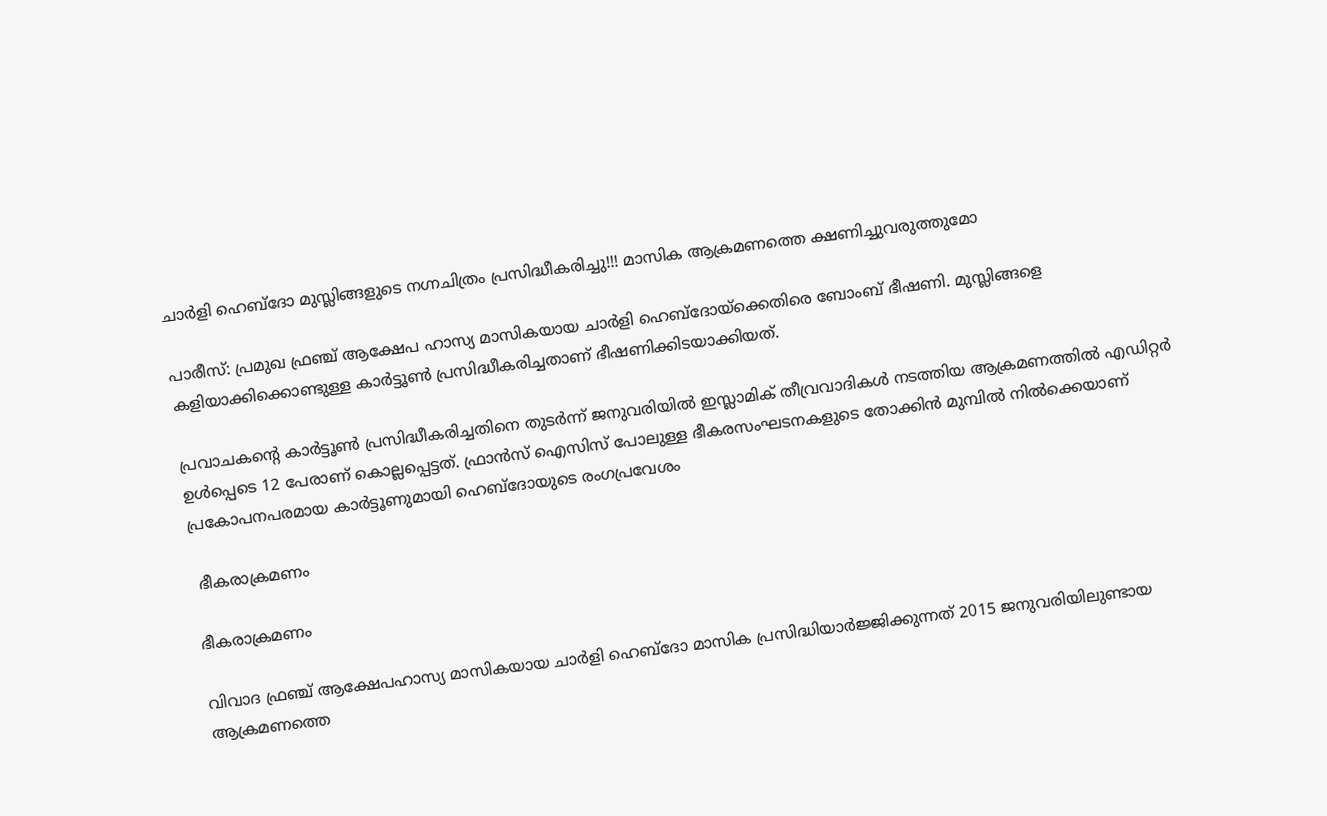ചാര്‍ളി ഹെബ്ദോ മുസ്ലിങ്ങളുടെ നഗ്നചിത്രം പ്രസിദ്ധീകരിച്ചു!!! മാസിക ആക്രമണത്തെ ക്ഷണിച്ചുവരുത്തുമോ

പാരീസ്: പ്രമുഖ ഫ്രഞ്ച് ആക്ഷേപ ഹാസ്യ മാസികയായ ചാര്‍ളി ഹെബ്ദോയ്‌ക്കെതിരെ ബോംബ് ഭീഷണി. മുസ്ലിങ്ങളെ കളിയാക്കിക്കൊണ്ടുള്ള കാര്‍ട്ടൂണ്‍ പ്രസിദ്ധീകരിച്ചതാണ് ഭീഷണിക്കിടയാക്കിയത്.

പ്രവാചകന്റെ കാര്‍ട്ടൂണ്‍ പ്രസിദ്ധീകരിച്ചതിനെ തുടര്‍ന്ന് ജനുവരിയില്‍ ഇസ്ലാമിക് തീവ്രവാദികള്‍ നടത്തിയ ആക്രമണത്തില്‍ എഡിറ്റര്‍ ഉള്‍പ്പെടെ 12 പേരാണ് കൊല്ലപ്പെട്ടത്. ഫ്രാന്‍സ് ഐസിസ് പോലുള്ള ഭീകരസംഘടനകളുടെ തോക്കിന്‍ മുമ്പില്‍ നില്‍ക്കെയാണ് പ്രകോപനപരമായ കാര്‍ട്ടൂണുമായി ഹെബ്ദോയുടെ രംഗപ്രവേശം

 ഭീകരാക്രമണം

ഭീകരാക്രമണം

വിവാദ ഫ്രഞ്ച് ആക്ഷേപഹാസ്യ മാസികയായ ചാര്‍ളി ഹെബ്ദോ മാസിക പ്രസിദ്ധിയാര്‍ജ്ജിക്കുന്നത് 2015 ജനുവരിയിലുണ്ടായ ആക്രമണത്തെ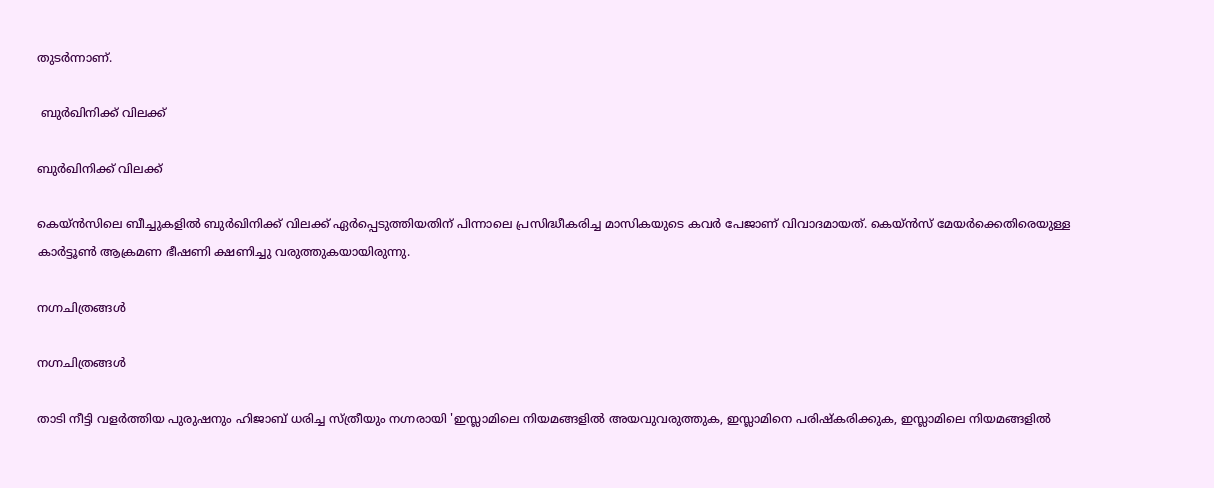തുടര്‍ന്നാണ്.

 ബുര്‍ഖിനിക്ക് വിലക്ക്

ബുര്‍ഖിനിക്ക് വിലക്ക്

കെയ്ന്‍സിലെ ബീച്ചുകളില്‍ ബുര്‍ഖിനിക്ക് വിലക്ക് ഏര്‍പ്പെടുത്തിയതിന് പിന്നാലെ പ്രസിദ്ധീകരിച്ച മാസികയുടെ കവര്‍ പേജാണ് വിവാദമായത്. കെയ്ന്‍സ് മേയര്‍ക്കെതിരെയുള്ള കാര്‍ട്ടൂണ്‍ ആക്രമണ ഭീഷണി ക്ഷണിച്ചു വരുത്തുകയായിരുന്നു.

നഗ്നചിത്രങ്ങള്‍

നഗ്നചിത്രങ്ങള്‍

താടി നീട്ടി വളര്‍ത്തിയ പുരുഷനും ഹിജാബ് ധരിച്ച സ്ത്രീയും നഗ്നരായി 'ഇസ്ലാമിലെ നിയമങ്ങളില്‍ അയവുവരുത്തുക, ഇസ്ലാമിനെ പരിഷ്‌കരിക്കുക, ഇസ്ലാമിലെ നിയമങ്ങളില്‍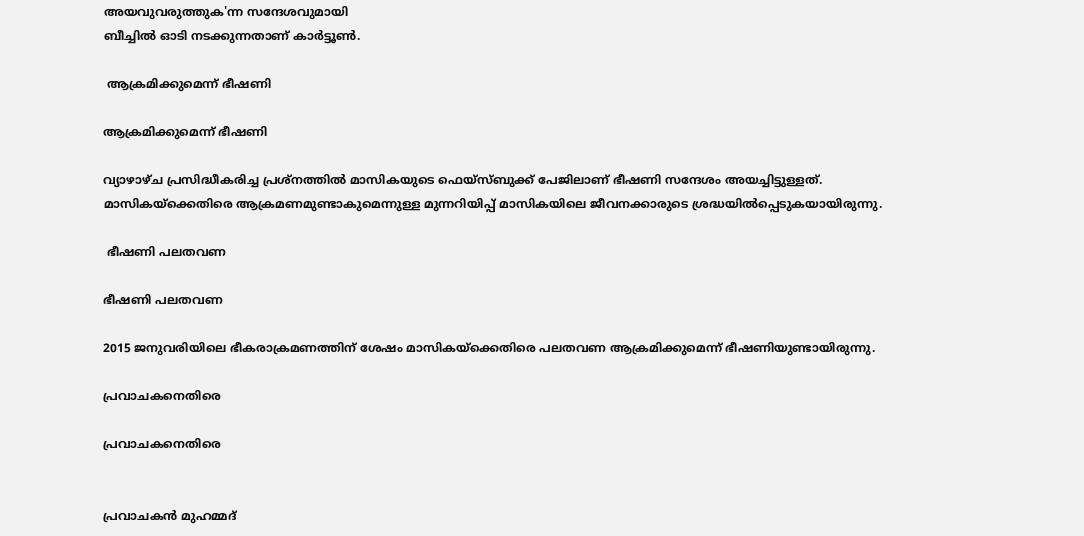അയവുവരുത്തുക'ന്ന സന്ദേശവുമായി
ബീച്ചില്‍ ഓടി നടക്കുന്നതാണ് കാര്‍ട്ടൂണ്‍.

 ആക്രമിക്കുമെന്ന് ഭീഷണി

ആക്രമിക്കുമെന്ന് ഭീഷണി

വ്യാഴാഴ്ച പ്രസിദ്ധീകരിച്ച പ്രശ്‌നത്തില്‍ മാസികയുടെ ഫെയ്‌സ്ബുക്ക് പേജിലാണ് ഭീഷണി സന്ദേശം അയച്ചിട്ടുള്ളത്. മാസികയ്‌ക്കെതിരെ ആക്രമണമുണ്ടാകുമെന്നുള്ള മുന്നറിയിപ്പ് മാസികയിലെ ജീവനക്കാരുടെ ശ്രദ്ധയില്‍പ്പെടുകയായിരുന്നു.

 ഭീഷണി പലതവണ

ഭീഷണി പലതവണ

2015 ജനുവരിയിലെ ഭീകരാക്രമണത്തിന് ശേഷം മാസികയ്‌ക്കെതിരെ പലതവണ ആക്രമിക്കുമെന്ന് ഭീഷണിയുണ്ടായിരുന്നു.

പ്രവാചകനെതിരെ

പ്രവാചകനെതിരെ


പ്രവാചകന്‍ മുഹമ്മദ്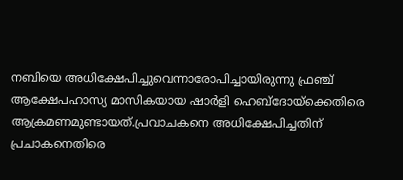നബിയെ അധിക്ഷേപിച്ചുവെന്നാരോപിച്ചായിരുന്നു ഫ്രഞ്ച് ആക്ഷേപഹാസ്യ മാസികയായ ഷാര്‍ളി ഹെബ്ദോയ്‌ക്കെതിരെ ആക്രമണമുണ്ടായത്.പ്രവാചകനെ അധിക്ഷേപിച്ചതിന്
പ്രചാകനെതിരെ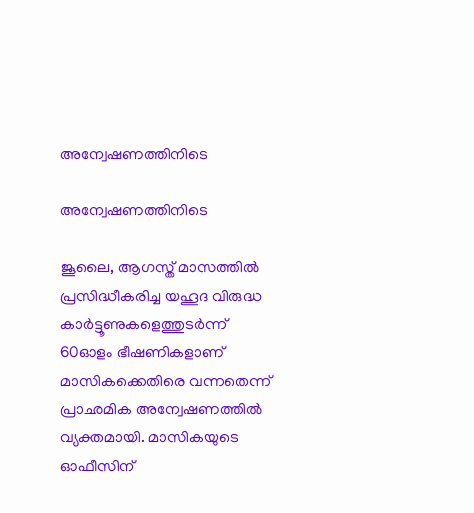അന്വേഷണത്തിനിടെ

അന്വേഷണത്തിനിടെ

ജൂലൈ, ആഗസ്ത് മാസത്തില്‍ പ്രസിദ്ധീകരിച്ച യഹൂദ വിരുദ്ധ കാര്‍ട്ടൂണുകളെത്തുടര്‍ന്ന് 60ഓളം ഭീഷണികളാണ് മാസികക്കെതിരെ വന്നതെന്ന് പ്രാഛമിക അന്വേഷണത്തില്‍ വ്യക്തമായി. മാസികയുടെ ഓഫീസിന്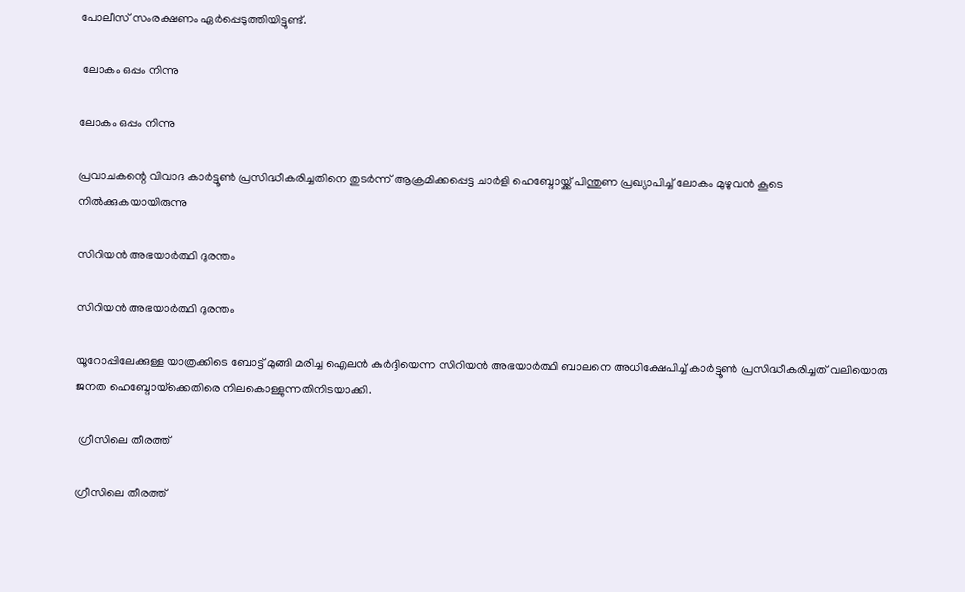പോലീസ് സംരക്ഷണം ഏര്‍പ്പെടുത്തിയിട്ടുണ്ട്.

 ലോകം ഒപ്പം നിന്നു

ലോകം ഒപ്പം നിന്നു

പ്രവാചകന്റെ വിവാദ കാര്‍ട്ടൂണ്‍ പ്രസിദ്ധീകരിച്ചതിനെ തുടര്‍ന്ന് ആക്രമിക്കപ്പെട്ട ചാര്‍ളി ഹെബ്ദോയ്ക്ക് പിന്തുണ പ്രഖ്യാപിച്ച് ലോകം മുഴുവന്‍ കൂടെ നില്‍ക്കുകയായിരുന്നു

സിറിയന്‍ അഭയാര്‍ത്ഥി ദുരന്തം

സിറിയന്‍ അഭയാര്‍ത്ഥി ദുരന്തം

യൂറോപ്പിലേക്കുള്ള യാത്രക്കിടെ ബോട്ട് മുങ്ങി മരിച്ച ഐലന്‍ കുര്‍ദ്ദിയെന്ന സിറിയന്‍ അഭയാര്‍ത്ഥി ബാലനെ അധിക്ഷേപിച്ച് കാര്‍ട്ടൂണ്‍ പ്രസിദ്ധീകരിച്ചത് വലിയൊരു ജനത ഹെബ്ദോയ്‌ക്കെതിരെ നിലകൊള്ളുന്നതിനിടയാക്കി.

 ഗ്രീസിലെ തീരത്ത്

ഗ്രീസിലെ തീരത്ത്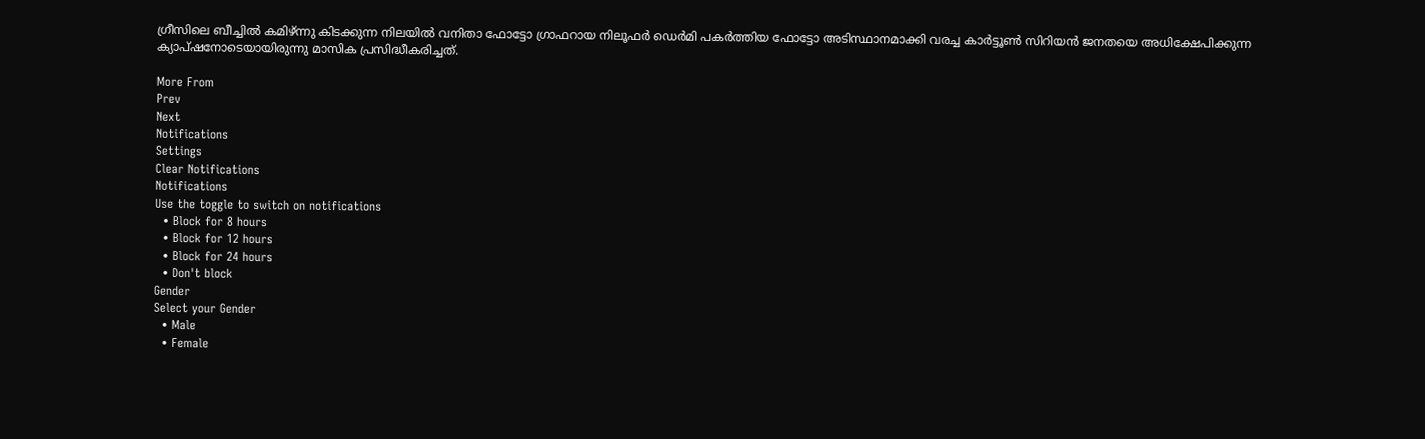ഗ്രീസിലെ ബീച്ചില്‍ കമിഴ്ന്നു കിടക്കുന്ന നിലയില്‍ വനിതാ ഫോട്ടോ ഗ്രാഫറായ നിലൂഫര്‍ ഡെര്‍മി പകര്‍ത്തിയ ഫോട്ടോ അടിസ്ഥാനമാക്കി വരച്ച കാര്‍ട്ടൂണ്‍ സിറിയന്‍ ജനതയെ അധിക്ഷേപിക്കുന്ന ക്യാപ്ഷനോടെയായിരുന്നു മാസിക പ്രസിദ്ധീകരിച്ചത്.

More From
Prev
Next
Notifications
Settings
Clear Notifications
Notifications
Use the toggle to switch on notifications
  • Block for 8 hours
  • Block for 12 hours
  • Block for 24 hours
  • Don't block
Gender
Select your Gender
  • Male
  • Female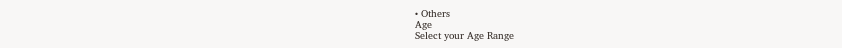• Others
Age
Select your Age Range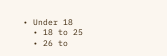• Under 18
  • 18 to 25
  • 26 to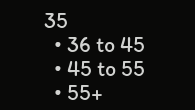35
  • 36 to 45
  • 45 to 55
  • 55+